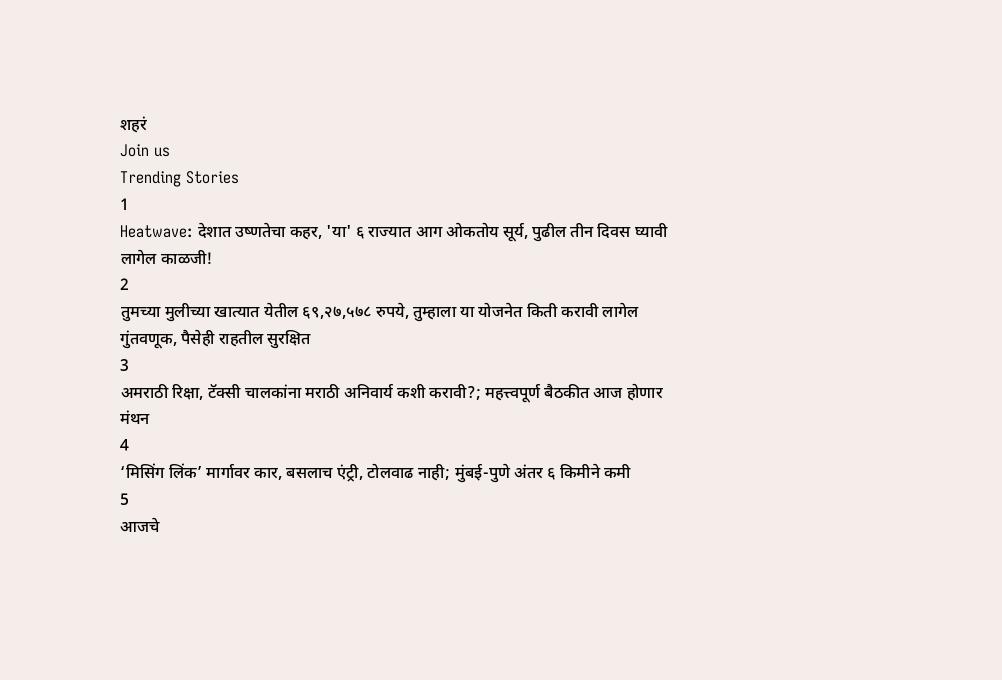शहरं
Join us
Trending Stories
1
Heatwave: देशात उष्णतेचा कहर, 'या' ६ राज्यात आग ओकतोय सूर्य, पुढील तीन दिवस घ्यावी लागेल काळजी!
2
तुमच्या मुलीच्या खात्यात येतील ६९,२७,५७८ रुपये, तुम्हाला या योजनेत किती करावी लागेल गुंतवणूक, पैसेही राहतील सुरक्षित
3
अमराठी रिक्षा, टॅक्सी चालकांना मराठी अनिवार्य कशी करावी?; महत्त्वपूर्ण बैठकीत आज होणार मंथन
4
‘मिसिंग लिंक’ मार्गावर कार, बसलाच एंट्री, टोलवाढ नाही; मुंबई-पुणे अंतर ६ किमीने कमी
5
आजचे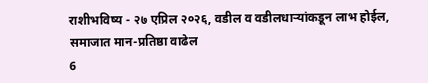राशीभविष्य - २७ एप्रिल २०२६, वडील व वडीलधार्‍यांकडून लाभ होईल, समाजात मान-प्रतिष्ठा वाढेल
6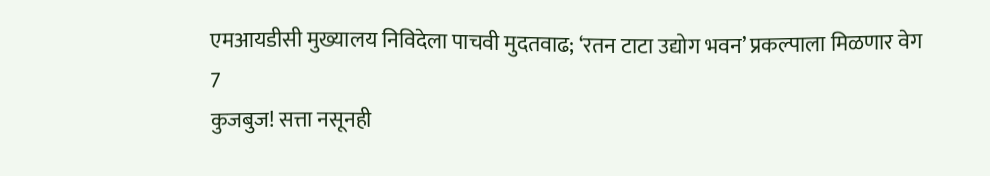एमआयडीसी मुख्यालय निविदेला पाचवी मुदतवाढ; ‘रतन टाटा उद्योग भवन’ प्रकल्पाला मिळणार वेग
7
कुजबुज! सत्ता नसूनही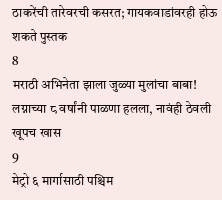ठाकरेंची तारेवरची कसरत; गायकवाडांवरही होऊ शकते पुस्तक
8
मराठी अभिनेता झाला जुळ्या मुलांचा बाबा! लग्नाच्या ८ वर्षांनी पाळणा हलला, नावंही ठेवली खूपच खास
9
मेट्रो ६ मार्गासाठी पश्चिम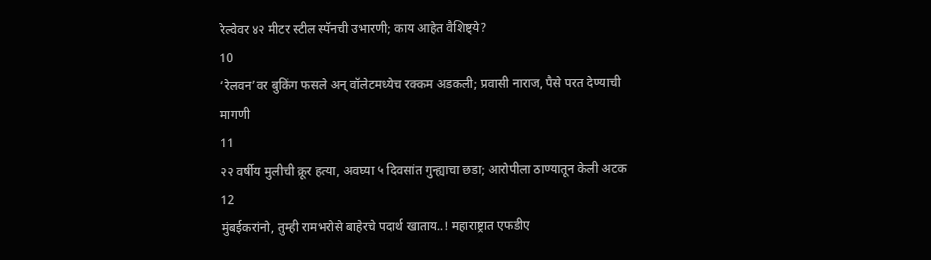रेल्वेवर ४२ मीटर स्टील स्पॅनची उभारणी; काय आहेत वैशिष्ट्ये?
10
‘रेलवन’वर बुकिंग फसले अन् वॉलेटमध्येच रक्कम अडकली; प्रवासी नाराज, पैसे परत देण्याची मागणी
11
२२ वर्षीय मुलीची क्रूर हत्या, अवघ्या ५ दिवसांत गुन्ह्याचा छडा; आरोपीला ठाण्यातून केली अटक
12
मुंबईकरांनो, तुम्ही रामभरोसे बाहेरचे पदार्थ खाताय..! महाराष्ट्रात एफडीए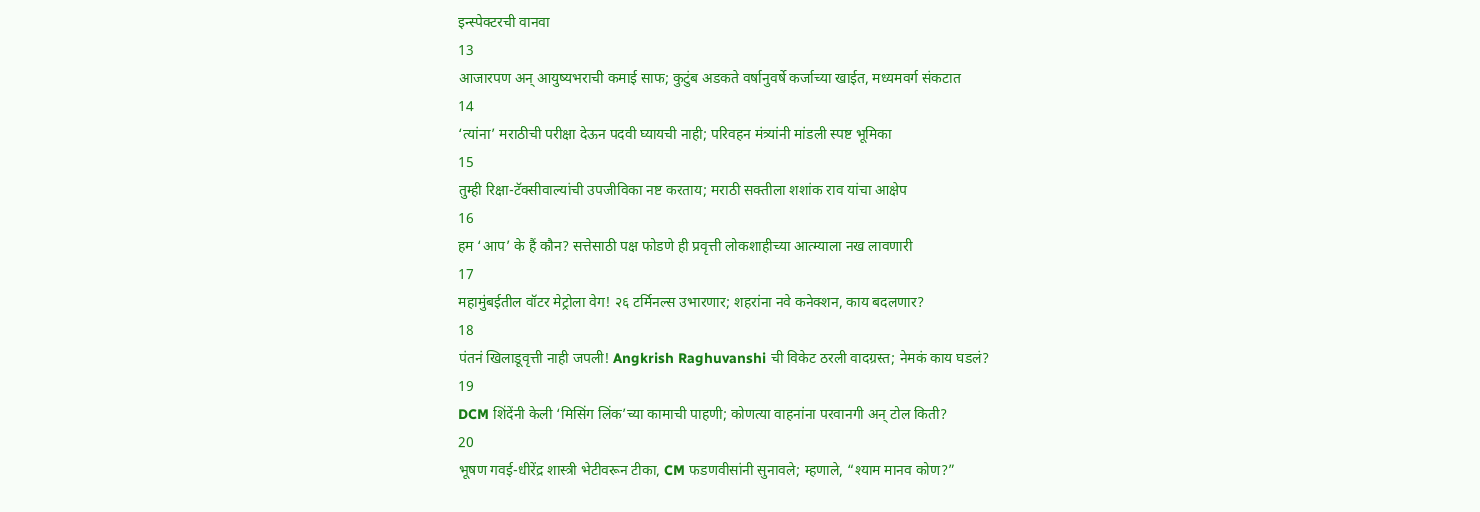इन्स्पेक्टरची वानवा
13
आजारपण अन् आयुष्यभराची कमाई साफ; कुटुंब अडकते वर्षानुवर्षे कर्जाच्या खाईत, मध्यमवर्ग संकटात
14
‘त्यांना’ मराठीची परीक्षा देऊन पदवी घ्यायची नाही; परिवहन मंत्र्यांनी मांडली स्पष्ट भूमिका
15
तुम्ही रिक्षा-टॅक्सीवाल्यांची उपजीविका नष्ट करताय; मराठी सक्तीला शशांक राव यांचा आक्षेप
16
हम ‘आप’ के हैं कौन? सत्तेसाठी पक्ष फोडणे ही प्रवृत्ती लोकशाहीच्या आत्म्याला नख लावणारी
17
महामुंबईतील वॉटर मेट्रोला वेग! २६ टर्मिनल्स उभारणार; शहरांना नवे कनेक्शन, काय बदलणार?
18
पंतनं खिलाडूवृत्ती नाही जपली! Angkrish Raghuvanshi ची विकेट ठरली वादग्रस्त; नेमकं काय घडलं?
19
DCM शिंदेंनी केली ‘मिसिंग लिंक’च्या कामाची पाहणी; कोणत्या वाहनांना परवानगी अन् टोल किती?
20
भूषण गवई-धीरेंद्र शास्त्री भेटीवरून टीका, CM फडणवीसांनी सुनावले; म्हणाले, “श्याम मानव कोण?”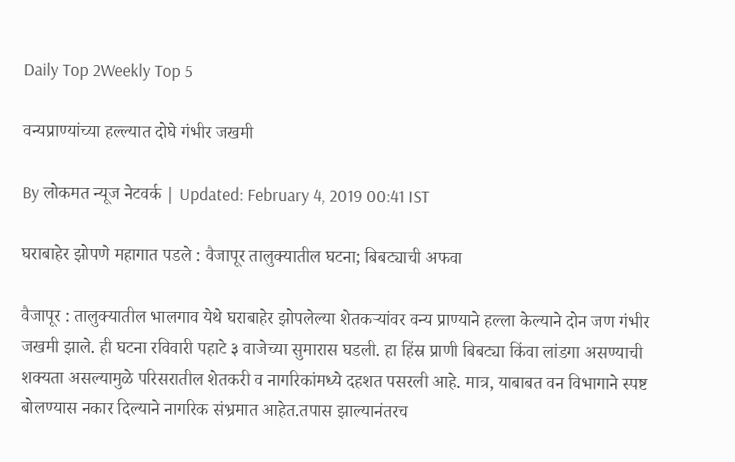Daily Top 2Weekly Top 5

वन्यप्राण्यांच्या हल्ल्यात दोघे गंभीर जखमी

By लोकमत न्यूज नेटवर्क | Updated: February 4, 2019 00:41 IST

घराबाहेर झोपणे महागात पडले : वैजापूर तालुक्यातील घटना; बिबट्याची अफवा

वैजापूर : तालुक्यातील भालगाव येथे घराबाहेर झोपलेल्या शेतकऱ्यांवर वन्य प्राण्याने हल्ला केल्याने दोन जण गंभीर जखमी झाले. ही घटना रविवारी पहाटे ३ वाजेच्या सुमारास घडली. हा हिंस्र प्राणी बिबट्या किंवा लांडगा असण्याची शक्यता असल्यामुळे परिसरातील शेतकरी व नागरिकांमध्ये दहशत पसरली आहे. मात्र, याबाबत वन विभागाने स्पष्ट बोलण्यास नकार दिल्याने नागरिक संभ्रमात आहेत.तपास झाल्यानंतरच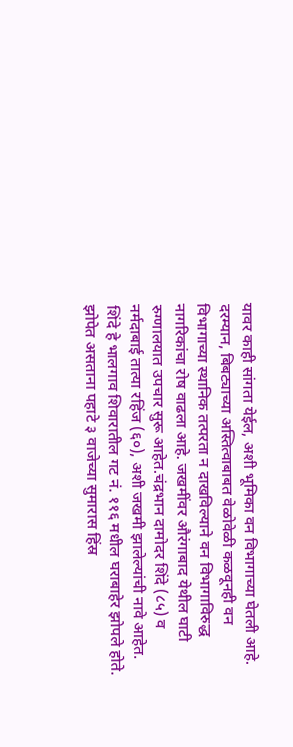यावर काही सांगता येईल, अशी भूमिका वन विभागाच्या घेतली आहे. दरम्यान, बिबट्याच्या अस्तित्वाबाबत वेळोवेळी कळवूनही वन विभागाच्या स्थानिक तत्परता न दाखविल्याने वन विभागाविरुद्ध नागरिकांचा रोष वाढला आहे. जखमींवर औरंगाबाद येथील घाटी रुग्णालयात उपचार सुरू आहेत.चंद्रभान दामोदर शिंदे (८५) व नर्मदाबाई तात्या रहिंज (६०), अशी जखमी झालेल्यांची नावे आहेत. शिंदे हे भालगाव शिवारातील गट नं. ११६ मधील घराबाहेर झोपले होते. झोपेत असताना पहाटे ३ वाजेच्या सुमारास हिंस्र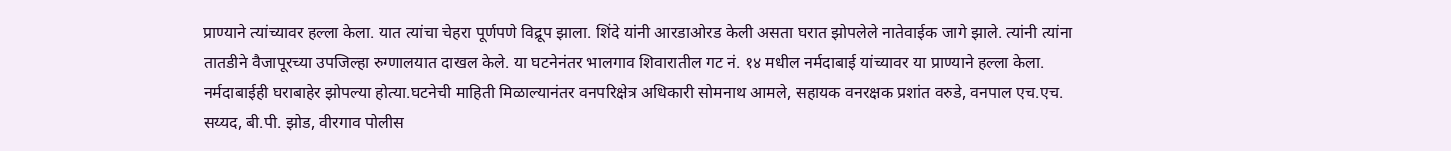प्राण्याने त्यांच्यावर हल्ला केला. यात त्यांचा चेहरा पूर्णपणे विद्रूप झाला. शिंदे यांनी आरडाओरड केली असता घरात झोपलेले नातेवाईक जागे झाले. त्यांनी त्यांना तातडीने वैजापूरच्या उपजिल्हा रुग्णालयात दाखल केले. या घटनेनंतर भालगाव शिवारातील गट नं. १४ मधील नर्मदाबाई यांच्यावर या प्राण्याने हल्ला केला. नर्मदाबाईही घराबाहेर झोपल्या होत्या.घटनेची माहिती मिळाल्यानंतर वनपरिक्षेत्र अधिकारी सोमनाथ आमले, सहायक वनरक्षक प्रशांत वरुडे, वनपाल एच.एच. सय्यद, बी.पी. झोड, वीरगाव पोलीस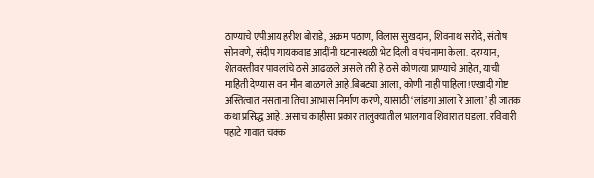ठाण्याचे एपीआय हरीश बोराडे, अक्रम पठाण, विलास सुखदान, शिवनाथ सरोदे, संतोष सोनवणे, संदीप गायकवाड आदींनी घटनास्थळी भेट दिली व पंचनामा केला. दरम्यान, शेतवस्तीवर पावलांचे ठसे आढळले असले तरी हे ठसे कोणत्या प्राण्याचे आहेत, याची माहिती देण्यास वन मौन बाळगले आहे.बिबट्या आला, कोणी नाही पाहिला!एखादी गोष्ट अस्तित्वात नसताना तिचा आभास निर्माण करणे, यासाठी ‘लांडगा आला रे आला’ ही जातक कथा प्रसिद्ध आहे. असाच काहीसा प्रकार तालुक्यातील भालगाव शिवारात घडला. रविवारी पहाटे गावात चक्क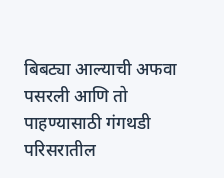बिबट्या आल्याची अफवा पसरली आणि तो पाहण्यासाठी गंगथडी परिसरातील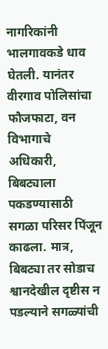नागरिकांनी भालगावकडे धाव घेतली. यानंतर वीरगाव पोलिसांचा फौजफाटा, वन विभागाचे अधिकारी, बिबट्याला पकडण्यासाठी सगळा परिसर पिंजून काढला. मात्र, बिबट्या तर सोडाच श्वानदेखील दृष्टीस न पडल्याने सगळ्यांची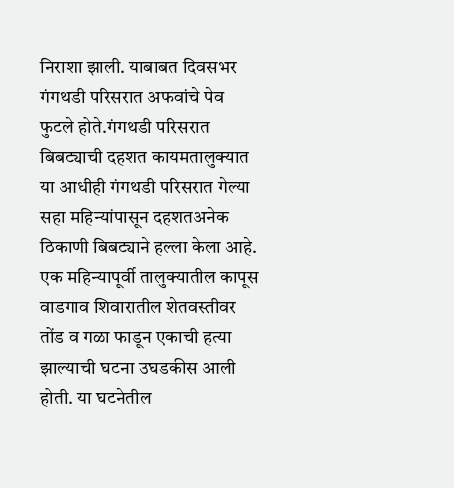निराशा झाली. याबाबत दिवसभर गंगथडी परिसरात अफवांचे पेव फुटले होते.गंगथडी परिसरात बिबट्याची दहशत कायमतालुक्यात या आधीही गंगथडी परिसरात गेल्या सहा महिन्यांपासून दहशतअनेक ठिकाणी बिबट्याने हल्ला केला आहे. एक महिन्यापूर्वी तालुक्यातील कापूस वाडगाव शिवारातील शेतवस्तीवर तोंड व गळा फाडून एकाची हत्या झाल्याची घटना उघडकीस आली होती. या घटनेतील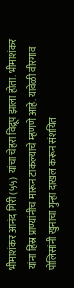भीमाशंकर आनंद गिरी (५५) यांचा चेहरा विद्रूप झाला होता. भीमाशंकर यांना हिंस्र प्राण्यांनीच मारून टाकल्याचे म्हणणे आहे. यावेळी वीरगाव पोलिसांनी खुनाचा गुन्हा दाखल करून संशयित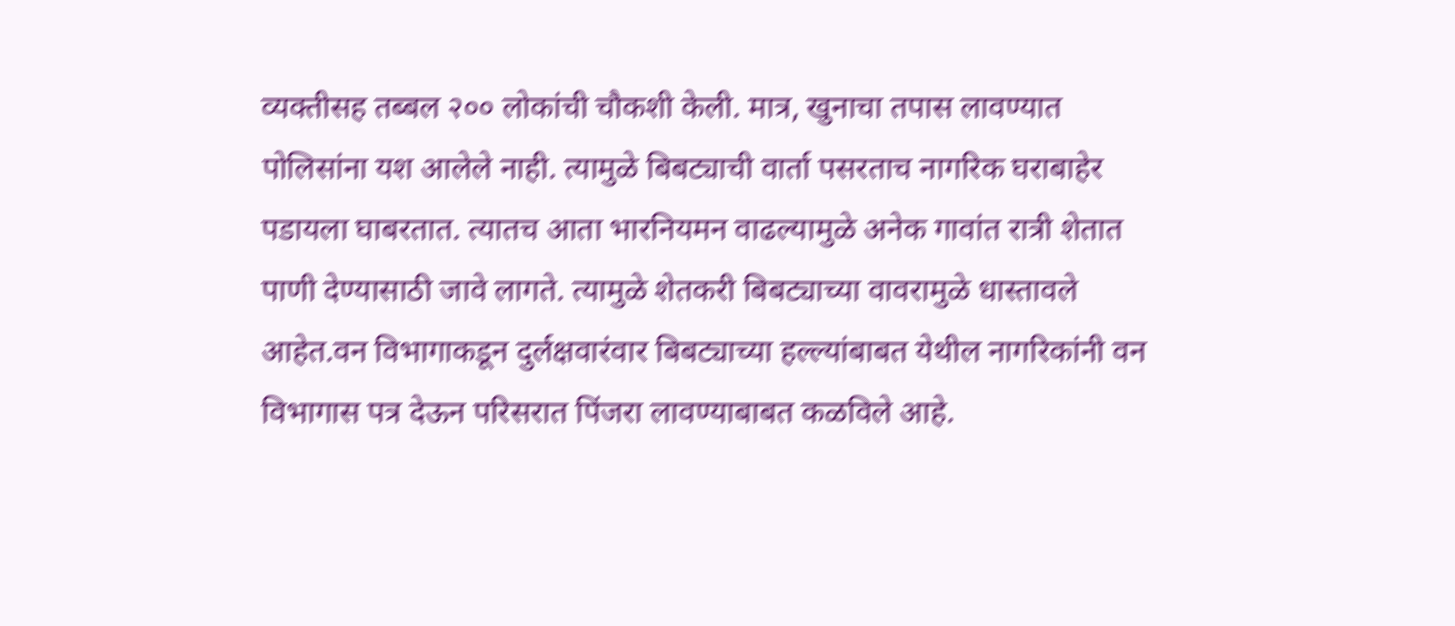व्यक्तीसह तब्बल २०० लोकांची चौकशी केली. मात्र, खुनाचा तपास लावण्यात पोलिसांना यश आलेले नाही. त्यामुळे बिबट्याची वार्ता पसरताच नागरिक घराबाहेर पडायला घाबरतात. त्यातच आता भारनियमन वाढल्यामुळे अनेक गावांत रात्री शेतात पाणी देण्यासाठी जावे लागते. त्यामुळे शेतकरी बिबट्याच्या वावरामुळे धास्तावले आहेत.वन विभागाकडून दुर्लक्षवारंवार बिबट्याच्या हल्ल्यांबाबत येथील नागरिकांनी वन विभागास पत्र देऊन परिसरात पिंजरा लावण्याबाबत कळविले आहे.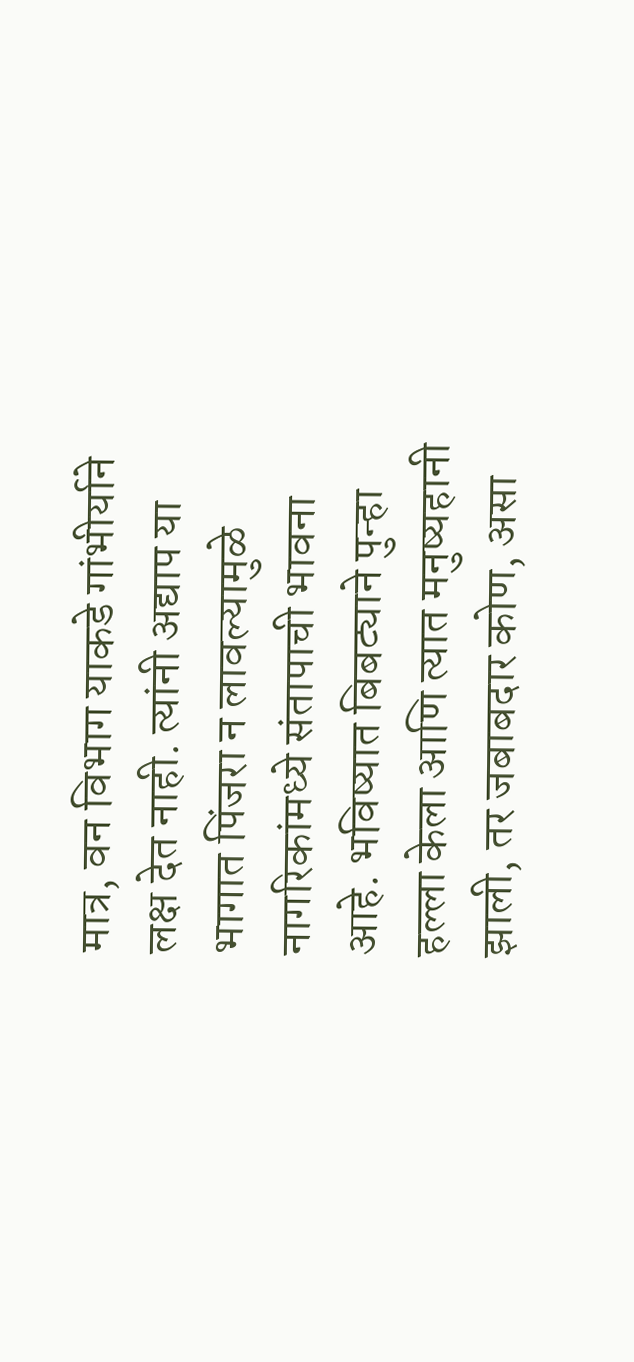मात्र, वन विभाग याकडे गांभीर्याने लक्ष देत नाही. त्यांनी अद्याप या भागात पिंजरा न लावल्यामुळे नागरिकांमध्ये संतापाची भावना आहे. भविष्यात बिबट्याने पुन्हा हल्ला केला आणि त्यात मनुष्यहानी झाली, तर जबाबदार कोण, असा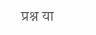प्रश्न या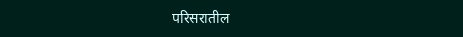परिसरातील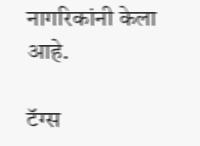नागरिकांनी केला आहे.

टॅग्स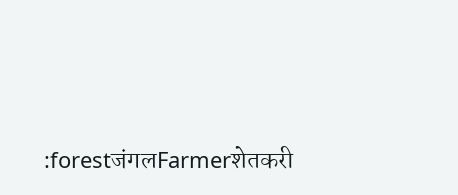:forestजंगलFarmerशेतकरी